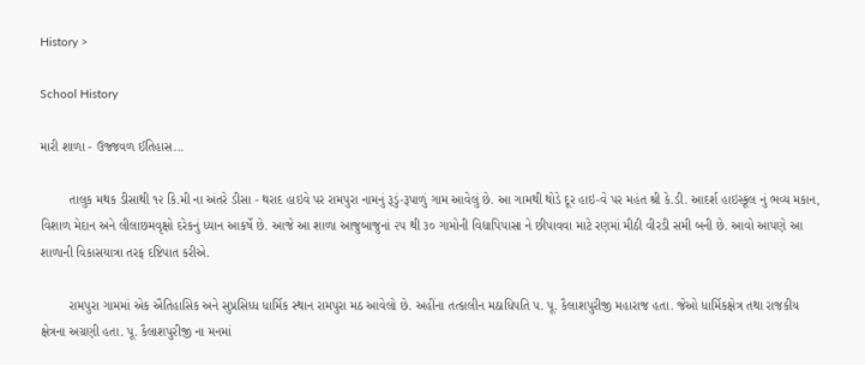History >

School History

મારી શાળા - ઉજ્જવળ ઈતિહાસ...

        તાલુક મથક ડીસાથી ૧૨ કિ.મી ના અંતરે ડીસા - થરાદ હાઇવે પર રામપુરા નામનું રૂડું-રૂપાળું ગામ આવેલું છે. આ ગામથી થોડે દૂર હાઇ-વે પર મહંત શ્રી કે.ડી. આદર્શ હાઇસ્કૂલ નું ભવ્ય મકાન, વિશાળ મેદાન અને લીલાછમવૃક્ષો દરેકનું ધ્યાન આકર્ષે છે. આજે આ શાળા આજુબાજુનાં ૨૫ થી ૩૦ ગામોની વિદ્યાપિપાસા ને છીપાવવા માટે રણમાં મીઠી વીરડી સમી બની છે. આવો આપણે આ શાળાની વિકાસયાત્રા તરફ દષ્ટિપાત કરીએ.

        રામપુરા ગામમાં એક ઐતિહાસિક અને સુપ્રસિધ્ધ ધાર્મિક સ્થાન રામપુરા મઠ આવેલો છે. અહીંના તત્કાલીન મઠાધિપતિ પ. પૂ. કૈલાશપુરીજી મહારાજ હતા. જેઓ ધાર્મિકક્ષેત્ર તથા રાજકીય ક્ષેત્રના અગ્રણી હતા. પૂ. કૈલાશપુરીજી ના મનમાં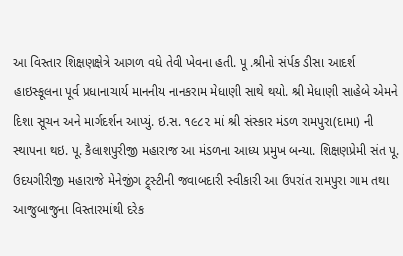આ વિસ્તાર શિક્ષણક્ષેત્રે આગળ વધે તેવી ખેવના હતી. પૂ .શ્રીનો સંર્પક ડીસા આદર્શ હાઇસ્કૂલના પૂર્વ પ્રધાનાચાર્ય માનનીય નાનકરામ મેધાણી સાથે થયો. શ્રી મેધાણી સાહેબે એમને દિશા સૂચન અને માર્ગદર્શન આપ્યું. ઇ.સ. ૧૯૮૨ માં શ્રી સંસ્કાર મંડળ રામપુરા(દામા) ની સ્થાપના થઇ. પૂ. કૈલાશપુરીજી મહારાજ આ મંડળના આધ્ય પ્રમુખ બન્યા. શિક્ષણપ્રેમી સંત પૂ. ઉદયગીરીજી મહારાજે મેનેજીંગ ટ્ર્સ્ટીની જવાબદારી સ્વીકારી આ ઉપરાંત રામપુરા ગામ તથા આજુબાજુના વિસ્તારમાંથી દરેક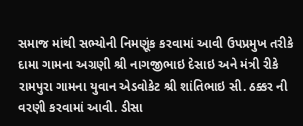સમાજ માંથી સભ્યોની નિમણૂંક કરવામાં આવી ઉપપ્રમુખ તરીકે દામા ગામના અગ્રણી શ્રી નાગજીભાઇ દેસાઇ અને મંત્રી રીકે રામપુરા ગામના યુવાન એડવોકેટ શ્રી શાંતિભાઇ સી. ઠક્કર ની વરણી કરવામાં આવી. ડીસા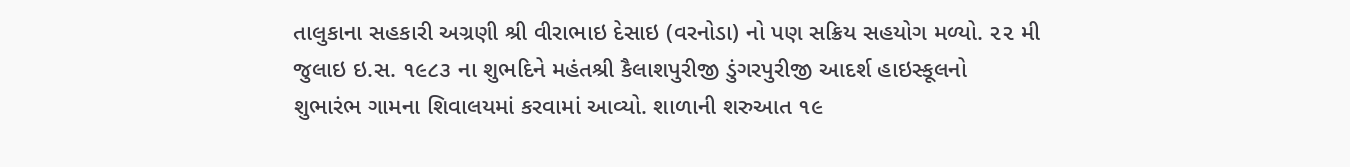તાલુકાના સહકારી અગ્રણી શ્રી વીરાભાઇ દેસાઇ (વરનોડા) નો પણ સક્રિય સહયોગ મળ્યો. ૨૨ મી જુલાઇ ઇ.સ. ૧૯૮૩ ના શુભદિને મહંતશ્રી કૈલાશપુરીજી ડુંગરપુરીજી આદર્શ હાઇસ્કૂલનો શુભારંભ ગામના શિવાલયમાં કરવામાં આવ્યો. શાળાની શરુઆત ૧૯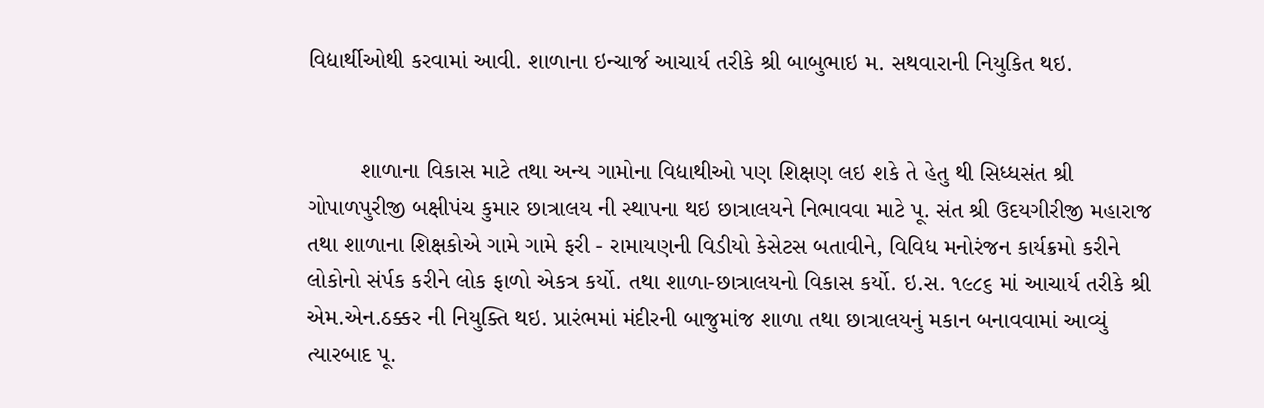વિદ્યાર્થીઓથી કરવામાં આવી. શાળાના ઇન્ચાર્જ આચાર્ય તરીકે શ્રી બાબુભાઇ મ. સથવારાની નિયુકિત થઇ.


        શાળાના વિકાસ માટે તથા અન્ય ગામોના વિદ્યાથીઓ પણ શિક્ષણ લઇ શકે તે હેતુ થી સિધ્ધસંત શ્રી ગોપાળપુરીજી બક્ષીપંચ કુમાર છાત્રાલય ની સ્થાપના થઇ છાત્રાલયને નિભાવવા માટે પૂ. સંત શ્રી ઉદયગીરીજી મહારાજ તથા શાળાના શિક્ષકોએ ગામે ગામે ફરી - રામાયણની વિડીયો કેસેટસ બતાવીને, વિવિધ મનોરંજન કાર્યક્રમો કરીને લોકોનો સંર્પક કરીને લોક ફાળો એકત્ર કર્યો. તથા શાળા-છાત્રાલયનો વિકાસ કર્યો. ઇ.સ. ૧૯૮૬ માં આચાર્ય તરીકે શ્રી એમ.એન.ઠક્કર ની નિયુક્તિ થઇ. પ્રારંભમાં મંદીરની બાજુમાંજ શાળા તથા છાત્રાલયનું મકાન બનાવવામાં આવ્યું ત્યારબાદ પૂ.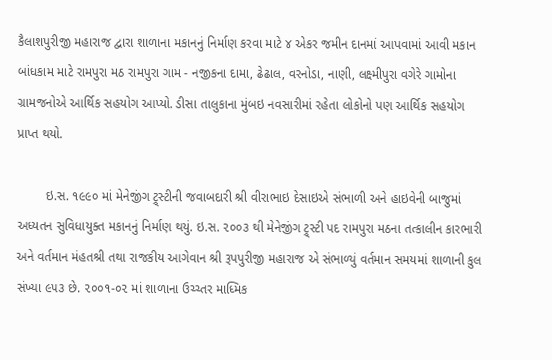કૈલાશપુરીજી મહારાજ દ્વારા શાળાના મકાનનું નિર્માણ કરવા માટે ૪ એકર જમીન દાનમાં આપવામાં આવી મકાન બાંધકામ માટે રામપુરા મઠ રામપુરા ગામ - નજીકના દામા, ઢેઢાલ, વરનોડા, નાણી, લક્ષ્મીપુરા વગેરે ગામોના ગ્રામજનોએ આર્થિક સહયોગ આપ્યો. ડીસા તાલુકાના મુંબઇ નવસારીમાં રહેતા લોકોનો પણ આર્થિક સહયોગ પ્રાપ્ત થયો.

        ઇ.સ. ૧૯૯૦ માં મેનેજીંગ ટ્ર્સ્ટીની જવાબદારી શ્રી વીરાભાઇ દેસાઇએ સંભાળી અને હાઇવેની બાજુમાં અધ્યતન સુવિધાયુક્ત મકાનનું નિર્માણ થયું. ઇ.સ. ૨૦૦૩ થી મેનેજીંગ ટ્ર્સ્ટી પદ રામપુરા મઠના તત્કાલીન કારભારી અને વર્તમાન મંહતશ્રી તથા રાજકીય આગેવાન શ્રી રૂપપુરીજી મહારાજ એ સંભાળ્યું વર્તમાન સમયમાં શાળાની કુલ સંખ્યા ૯૫૩ છે. ૨૦૦૧-૦૨ માં શાળાના ઉચ્ચ્તર માધ્મિક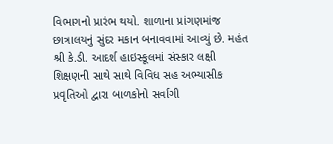વિભાગનો પ્રારંભ થયો. શાળાના પ્રાંગણમાંજ છાત્રાલયનું સુંદર મકાન બનાવવામાં આવ્યું છે. મહંત શ્રી કે.ડી. આદર્શ હાઇસ્કૂલમાં સંસ્કાર લક્ષી શિક્ષણની સાથે સાથે વિવિધ સહ અભ્યાસીક પ્રવૃતિઓ દ્વારા બાળકોનો સર્વાગી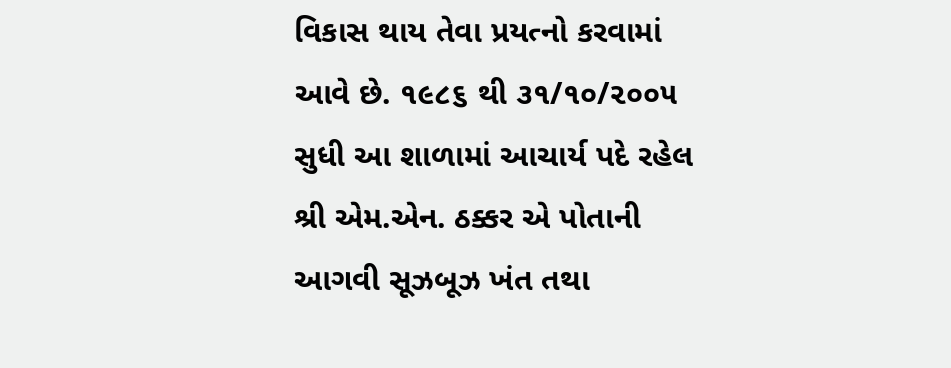વિકાસ થાય તેવા પ્રયત્નો કરવામાં આવે છે. ૧૯૮૬ થી ૩૧/૧૦/૨૦૦૫ સુધી આ શાળામાં આચાર્ય પદે રહેલ શ્રી એમ.એન. ઠક્કર એ પોતાની આગવી સૂઝબૂઝ ખંત તથા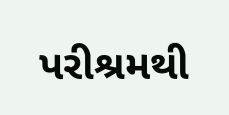પરીશ્રમથી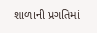શાળાની પ્રગતિમાં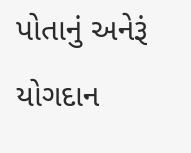પોતાનું અનેરૂં યોગદાન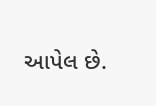આપેલ છે.